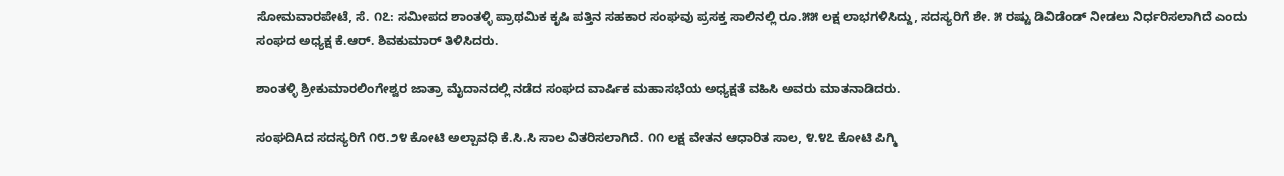ಸೋಮವಾರಪೇಟೆ, ಸೆ. ೧೭: ಸಮೀಪದ ಶಾಂತಳ್ಳಿ ಪ್ರಾಥಮಿಕ ಕೃಷಿ ಪತ್ತಿನ ಸಹಕಾರ ಸಂಘವು ಪ್ರಸಕ್ತ ಸಾಲಿನಲ್ಲಿ ರೂ.೫೫ ಲಕ್ಷ ಲಾಭಗಳಿಸಿದ್ದು, ಸದಸ್ಯರಿಗೆ ಶೇ. ೫ ರಷ್ಟು ಡಿವಿಡೆಂಡ್ ನೀಡಲು ನಿರ್ಧರಿಸಲಾಗಿದೆ ಎಂದು ಸಂಘದ ಅಧ್ಯಕ್ಷ ಕೆ.ಆರ್. ಶಿವಕುಮಾರ್ ತಿಳಿಸಿದರು.

ಶಾಂತಳ್ಳಿ ಶ್ರೀಕುಮಾರಲಿಂಗೇಶ್ವರ ಜಾತ್ರಾ ಮೈದಾನದಲ್ಲಿ ನಡೆದ ಸಂಘದ ವಾರ್ಷಿಕ ಮಹಾಸಭೆಯ ಅಧ್ಯಕ್ಷತೆ ವಹಿಸಿ ಅವರು ಮಾತನಾಡಿದರು.

ಸಂಘದಿAದ ಸದಸ್ಯರಿಗೆ ೧೮.೨೪ ಕೋಟಿ ಅಲ್ಪಾವಧಿ ಕೆ.ಸಿ.ಸಿ ಸಾಲ ವಿತರಿಸಲಾಗಿದೆ. ೧೧ ಲಕ್ಷ ವೇತನ ಆಧಾರಿತ ಸಾಲ, ೪.೪೭ ಕೋಟಿ ಪಿಗ್ಮಿ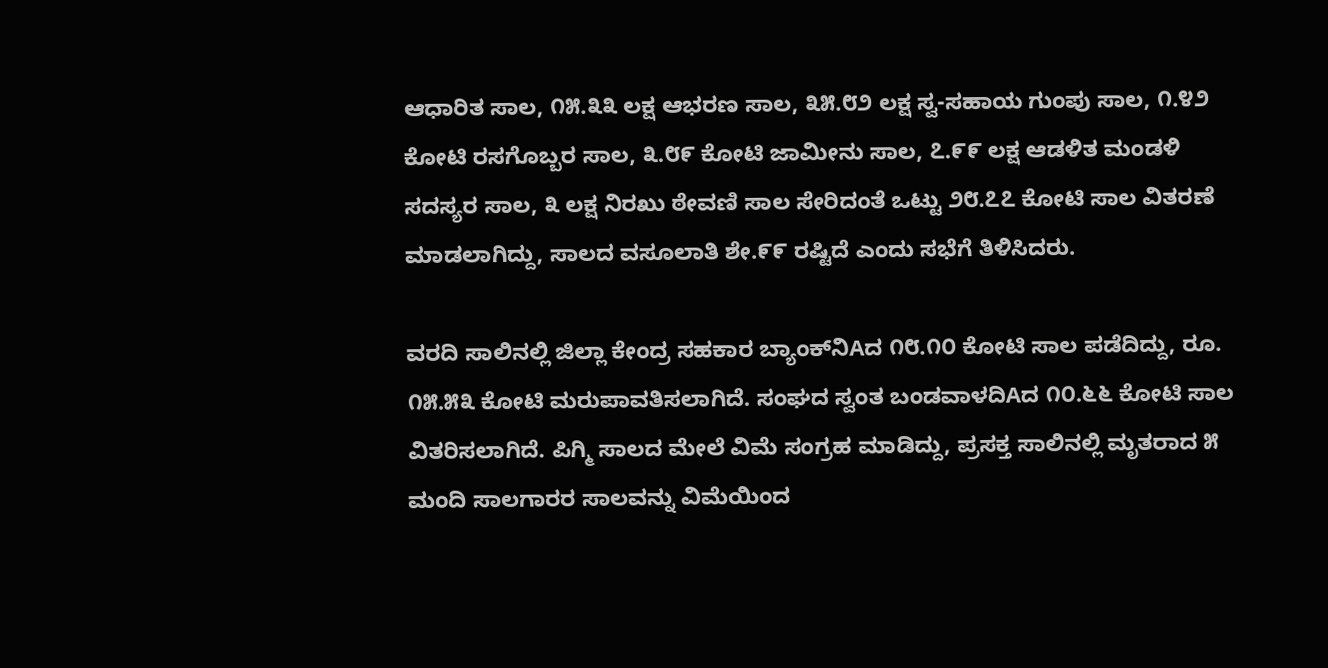ಆಧಾರಿತ ಸಾಲ, ೧೫.೩೩ ಲಕ್ಷ ಆಭರಣ ಸಾಲ, ೩೫.೮೨ ಲಕ್ಷ ಸ್ವ-ಸಹಾಯ ಗುಂಪು ಸಾಲ, ೧.೪೨ ಕೋಟಿ ರಸಗೊಬ್ಬರ ಸಾಲ, ೩.೮೯ ಕೋಟಿ ಜಾಮೀನು ಸಾಲ, ೭.೯೯ ಲಕ್ಷ ಆಡಳಿತ ಮಂಡಳಿ ಸದಸ್ಯರ ಸಾಲ, ೩ ಲಕ್ಷ ನಿರಖು ಠೇವಣಿ ಸಾಲ ಸೇರಿದಂತೆ ಒಟ್ಟು ೨೮.೭೭ ಕೋಟಿ ಸಾಲ ವಿತರಣೆ ಮಾಡಲಾಗಿದ್ದು, ಸಾಲದ ವಸೂಲಾತಿ ಶೇ.೯೯ ರಷ್ಟಿದೆ ಎಂದು ಸಭೆಗೆ ತಿಳಿಸಿದರು.

ವರದಿ ಸಾಲಿನಲ್ಲಿ ಜಿಲ್ಲಾ ಕೇಂದ್ರ ಸಹಕಾರ ಬ್ಯಾಂಕ್‌ನಿAದ ೧೮.೧೦ ಕೋಟಿ ಸಾಲ ಪಡೆದಿದ್ದು, ರೂ. ೧೫.೫೩ ಕೋಟಿ ಮರುಪಾವತಿಸಲಾಗಿದೆ. ಸಂಘದ ಸ್ವಂತ ಬಂಡವಾಳದಿAದ ೧೦.೬೬ ಕೋಟಿ ಸಾಲ ವಿತರಿಸಲಾಗಿದೆ. ಪಿಗ್ಮಿ ಸಾಲದ ಮೇಲೆ ವಿಮೆ ಸಂಗ್ರಹ ಮಾಡಿದ್ದು, ಪ್ರಸಕ್ತ ಸಾಲಿನಲ್ಲಿ ಮೃತರಾದ ೫ ಮಂದಿ ಸಾಲಗಾರರ ಸಾಲವನ್ನು ವಿಮೆಯಿಂದ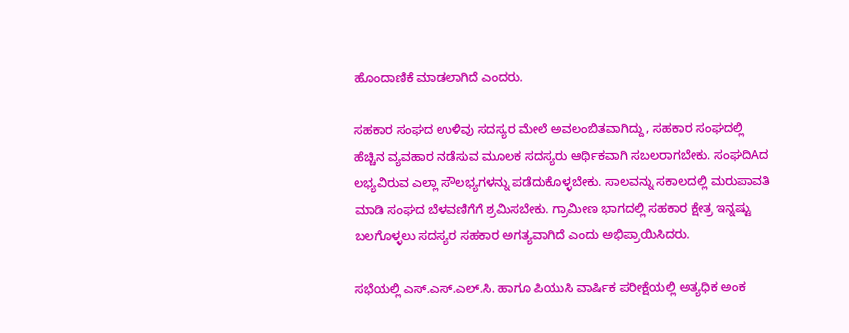ಹೊಂದಾಣಿಕೆ ಮಾಡಲಾಗಿದೆ ಎಂದರು.

ಸಹಕಾರ ಸಂಘದ ಉಳಿವು ಸದಸ್ಯರ ಮೇಲೆ ಅವಲಂಬಿತವಾಗಿದ್ದು, ಸಹಕಾರ ಸಂಘದಲ್ಲಿ ಹೆಚ್ಚಿನ ವ್ಯವಹಾರ ನಡೆಸುವ ಮೂಲಕ ಸದಸ್ಯರು ಆರ್ಥಿಕವಾಗಿ ಸಬಲರಾಗಬೇಕು. ಸಂಘದಿAದ ಲಭ್ಯವಿರುವ ಎಲ್ಲಾ ಸೌಲಭ್ಯಗಳನ್ನು ಪಡೆದುಕೊಳ್ಳಬೇಕು. ಸಾಲವನ್ನು ಸಕಾಲದಲ್ಲಿ ಮರುಪಾವತಿ ಮಾಡಿ ಸಂಘದ ಬೆಳವಣಿಗೆಗೆ ಶ್ರಮಿಸಬೇಕು. ಗ್ರಾಮೀಣ ಭಾಗದಲ್ಲಿ ಸಹಕಾರ ಕ್ಷೇತ್ರ ಇನ್ನಷ್ಟು ಬಲಗೊಳ್ಳಲು ಸದಸ್ಯರ ಸಹಕಾರ ಅಗತ್ಯವಾಗಿದೆ ಎಂದು ಅಭಿಪ್ರಾಯಿಸಿದರು.

ಸಭೆಯಲ್ಲಿ ಎಸ್.ಎಸ್.ಎಲ್.ಸಿ. ಹಾಗೂ ಪಿಯುಸಿ ವಾರ್ಷಿಕ ಪರೀಕ್ಷೆಯಲ್ಲಿ ಅತ್ಯಧಿಕ ಅಂಕ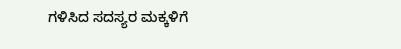ಗಳಿಸಿದ ಸದಸ್ಯರ ಮಕ್ಕಳಿಗೆ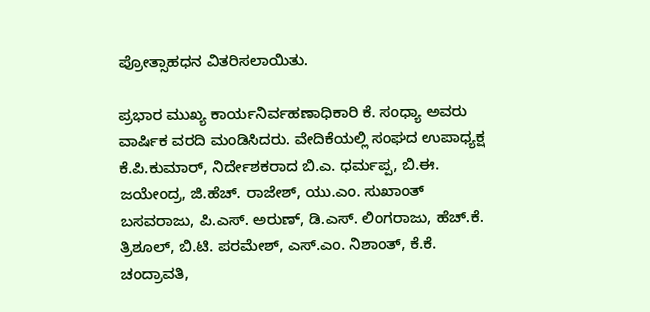ಪ್ರೋತ್ಸಾಹಧನ ವಿತರಿಸಲಾಯಿತು.

ಪ್ರಭಾರ ಮುಖ್ಯ ಕಾರ್ಯನಿರ್ವಹಣಾಧಿಕಾರಿ ಕೆ. ಸಂಧ್ಯಾ ಅವರು ವಾರ್ಷಿಕ ವರದಿ ಮಂಡಿಸಿದರು. ವೇದಿಕೆಯಲ್ಲಿ ಸಂಘದ ಉಪಾಧ್ಯಕ್ಷ ಕೆ.ಪಿ.ಕುಮಾರ್, ನಿರ್ದೇಶಕರಾದ ಬಿ.ಎ. ಧರ್ಮಪ್ಪ, ಬಿ.ಈ. ಜಯೇಂದ್ರ, ಜಿ.ಹೆಚ್. ರಾಜೇಶ್, ಯು.ಎಂ. ಸುಖಾಂತ್ ಬಸವರಾಜು, ಪಿ.ಎಸ್. ಅರುಣ್, ಡಿ.ಎಸ್. ಲಿಂಗರಾಜು, ಹೆಚ್.ಕೆ. ತ್ರಿಶೂಲ್, ಬಿ.ಟಿ. ಪರಮೇಶ್, ಎಸ್.ಎಂ. ನಿಶಾಂತ್, ಕೆ.ಕೆ. ಚಂದ್ರಾವತಿ,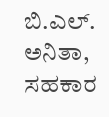ಬಿ.ಎಲ್. ಅನಿತಾ, ಸಹಕಾರ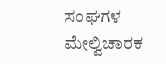ಸಂಘಗಳ ಮೇಲ್ವಿಚಾರಕ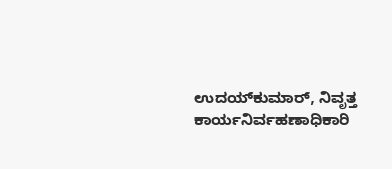ಉದಯ್‌ಕುಮಾರ್, ನಿವೃತ್ತ ಕಾರ್ಯನಿರ್ವಹಣಾಧಿಕಾರಿ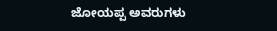ಜೋಯಪ್ಪ ಅವರುಗಳು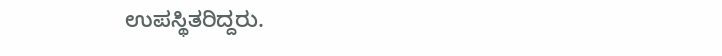ಉಪಸ್ಥಿತರಿದ್ದರು.